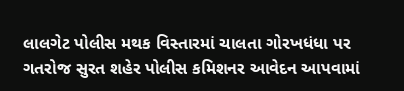લાલગેટ પોલીસ મથક વિસ્તારમાં ચાલતા ગોરખધંધા પર ગતરોજ સુરત શહેર પોલીસ કમિશનર આવેદન આપવામાં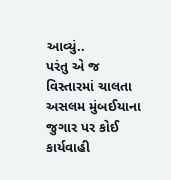આવ્યું..
પરંતુ એ જ વિસ્તારમાં ચાલતા અસલમ મુંબઈયાના જુગાર પર કોઈ કાર્યવાહી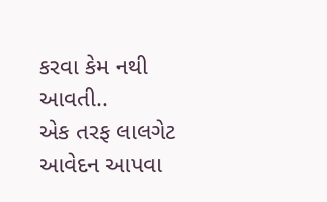કરવા કેમ નથી આવતી..
એક તરફ લાલગેટ આવેદન આપવા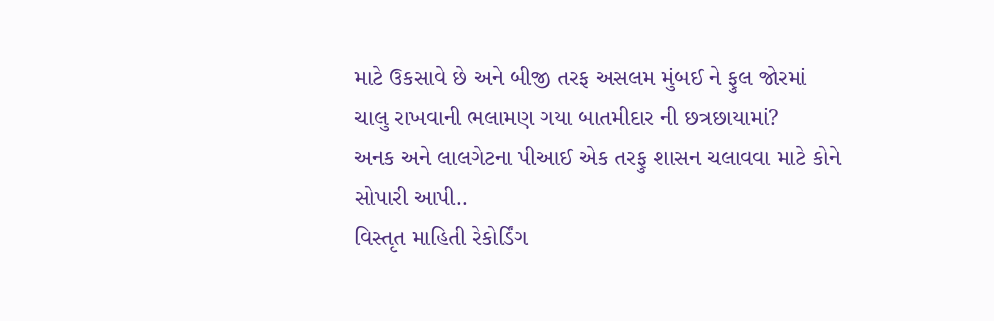માટે ઉકસાવે છે અને બીજી તરફ અસલમ મુંબઈ ને ફુલ જોરમાં ચાલુ રાખવાની ભલામણ ગયા બાતમીદાર ની છત્રછાયામાં?
અનક અને લાલગેટના પીઆઈ એક તરફુ શાસન ચલાવવા માટે કોને સોપારી આપી..
વિસ્તૃત માહિતી રેકોર્ડિંગ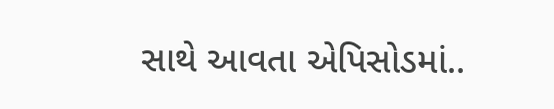સાથે આવતા એપિસોડમાં..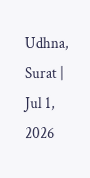Udhna, Surat | Jul 1, 2026